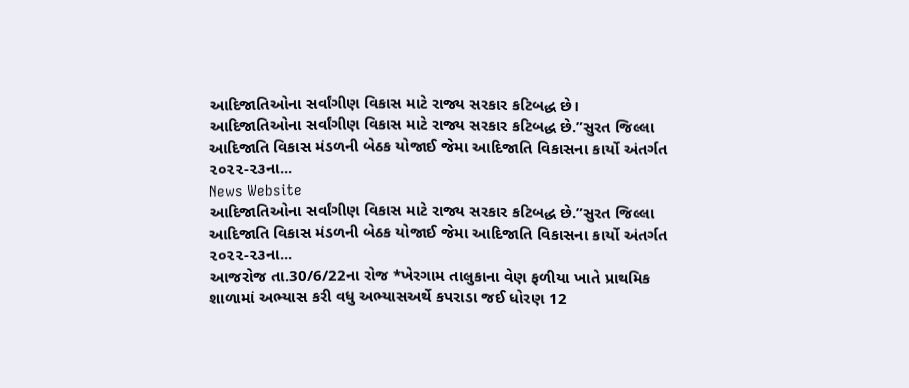આદિજાતિઓના સર્વાંગીણ વિકાસ માટે રાજ્ય સરકાર કટિબદ્ધ છે।
આદિજાતિઓના સર્વાંગીણ વિકાસ માટે રાજ્ય સરકાર કટિબદ્ધ છે.”સુરત જિલ્લા આદિજાતિ વિકાસ મંડળની બેઠક યોજાઈ જેમા આદિજાતિ વિકાસના કાર્યો અંતર્ગત ૨૦૨૨-૨૩ના...
News Website
આદિજાતિઓના સર્વાંગીણ વિકાસ માટે રાજ્ય સરકાર કટિબદ્ધ છે.”સુરત જિલ્લા આદિજાતિ વિકાસ મંડળની બેઠક યોજાઈ જેમા આદિજાતિ વિકાસના કાર્યો અંતર્ગત ૨૦૨૨-૨૩ના...
આજરોજ તા.30/6/22ના રોજ *ખેરગામ તાલુકાના વેણ ફળીયા ખાતે પ્રાથમિક શાળામાં અભ્યાસ કરી વધુ અભ્યાસઅર્થે કપરાડા જઈ ધોરણ 12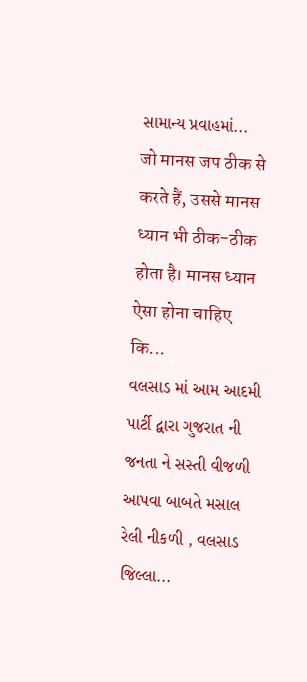સામાન્ય પ્રવાહમાં...
जो मानस जप ठीक से करते हैं, उससे मानस ध्यान भी ठीक-ठीक होता है। मानस ध्यान ऐसा होना चाहिए कि...
વલસાડ માં આમ આદમી પાર્ટી દ્વારા ગુજરાત ની જનતા ને સસ્તી વીજળી આપવા બાબતે મસાલ રેલી નીકળી , વલસાડ જિલ્લા...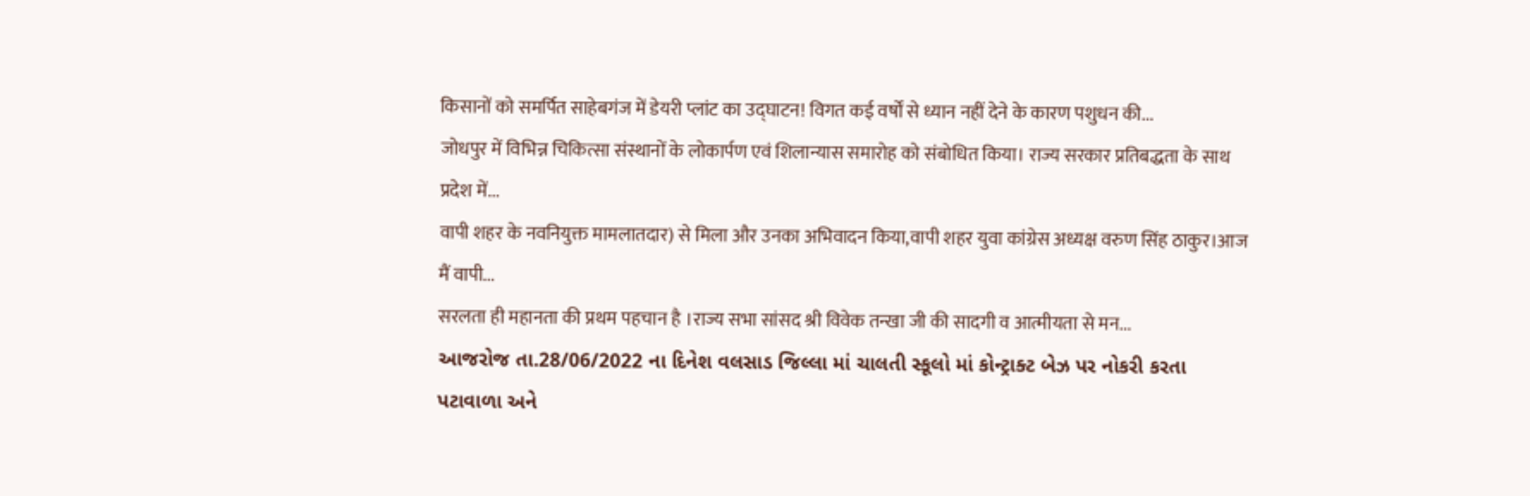किसानों को समर्पित साहेबगंज में डेयरी प्लांट का उद्घाटन! विगत कई वर्षों से ध्यान नहीं देने के कारण पशुधन की...
जोधपुर में विभिन्न चिकित्सा संस्थानों के लोकार्पण एवं शिलान्यास समारोह को संबोधित किया। राज्य सरकार प्रतिबद्धता के साथ प्रदेश में...
वापी शहर के नवनियुक्त मामलातदार) से मिला और उनका अभिवादन किया,वापी शहर युवा कांग्रेस अध्यक्ष वरुण सिंह ठाकुर।आज मैं वापी...
सरलता ही महानता की प्रथम पहचान है ।राज्य सभा सांसद श्री विवेक तन्खा जी की सादगी व आत्मीयता से मन...
આજરોજ તા.28/06/2022 ના દિનેશ વલસાડ જિલ્લા માં ચાલતી સ્કૂલો માં કોન્ટ્રાક્ટ બેઝ પર નોકરી કરતા પટાવાળા અને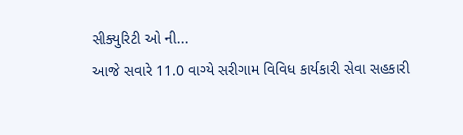સીક્યુરિટી ઓ ની...
આજે સવારે 11.0 વાગ્યે સરીગામ વિવિધ કાર્યકારી સેવા સહકારી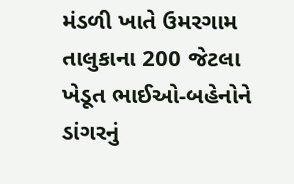મંડળી ખાતે ઉમરગામ તાલુકાના 200 જેટલા ખેડૂત ભાઈઓ-બહેનોને ડાંગરનું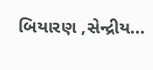બિયારણ ,સેન્દ્રીય...